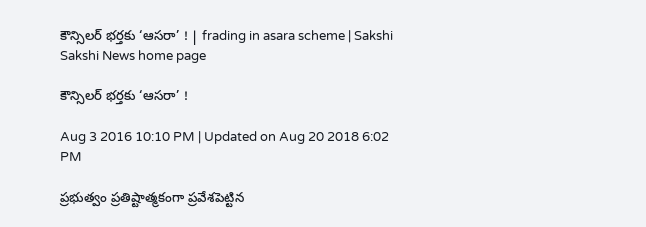కౌన్సిలర్‌ భర్తకు ‘ఆసరా’ ! | frading in asara scheme | Sakshi
Sakshi News home page

కౌన్సిలర్‌ భర్తకు ‘ఆసరా’ !

Aug 3 2016 10:10 PM | Updated on Aug 20 2018 6:02 PM

ప్రభుత్వం ప్రతిష్టాత్మకంగా ప్రవేశపెట్టిన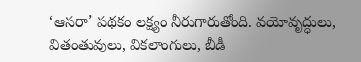‘ఆసరా’ పథకం లక్ష్యం నీరుగారుతోంది. వయోవృద్ధులు, వితంతువులు, వికలాంగులు, బీడీ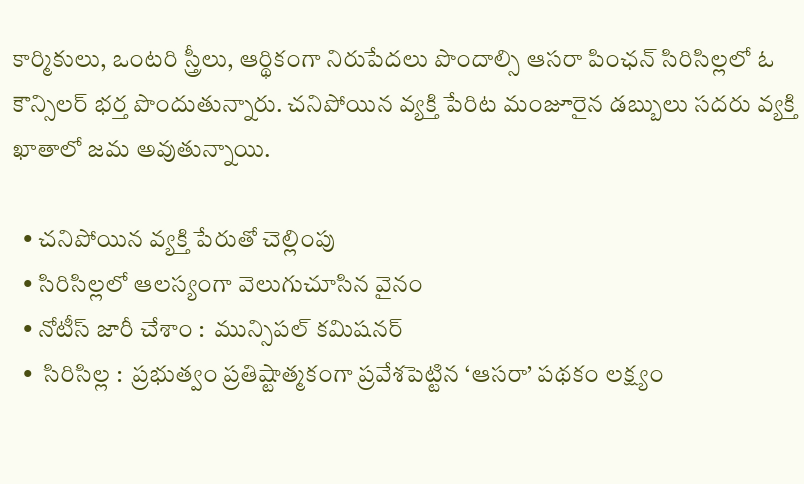కార్మికులు, ఒంటరి స్త్రీలు, ఆర్థికంగా నిరుపేదలు పొందాల్సి ఆసరా పింఛన్‌ సిరిసిల్లలో ఓ కౌన్సిలర్‌ భర్త పొందుతున్నారు. చనిపోయిన వ్యక్తి పేరిట మంజూరైన డబ్బులు సదరు వ్యక్తి ఖాతాలో జమ అవుతున్నాయి.

  • చనిపోయిన వ్యక్తి పేరుతో చెల్లింపు
  • సిరిసిల్లలో ఆలస్యంగా వెలుగుచూసిన వైనం
  • నోటీస్‌ జారీ చేశాం :  మున్సిపల్‌ కమిషనర్‌
  •  సిరిసిల్ల :  ప్రభుత్వం ప్రతిష్టాత్మకంగా ప్రవేశపెట్టిన ‘ఆసరా’ పథకం లక్ష్యం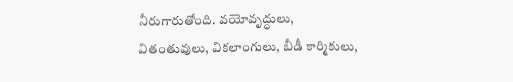నీరుగారుతోంది. వయోవృద్ధులు, వితంతువులు, వికలాంగులు, బీడీ కార్మికులు,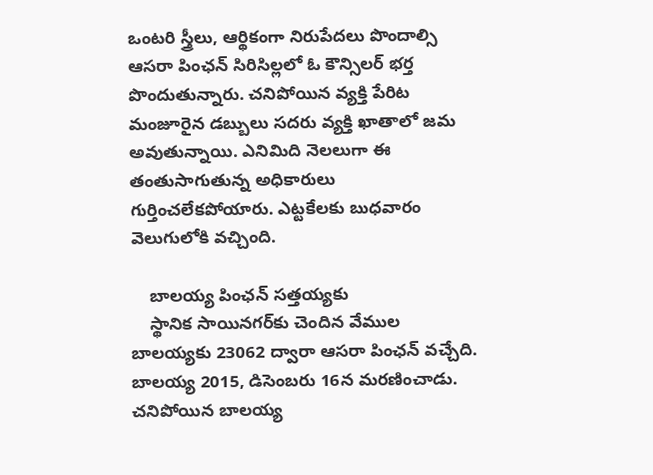ఒంటరి స్త్రీలు, ఆర్థికంగా నిరుపేదలు పొందాల్సి ఆసరా పింఛన్‌ సిరిసిల్లలో ఓ కౌన్సిలర్‌ భర్త పొందుతున్నారు. చనిపోయిన వ్యక్తి పేరిట మంజూరైన డబ్బులు సదరు వ్యక్తి ఖాతాలో జమ అవుతున్నాయి. ఎనిమిది నెలలుగా ఈ తంతుసాగుతున్న అధికారులు గుర్తించలేకపోయారు. ఎట్టకేలకు బుధవారం వెలుగులోకి వచ్చింది.

    బాలయ్య పింఛన్‌ సత్తయ్యకు
    స్థానిక సాయినగర్‌కు చెందిన వేముల బాలయ్యకు 23062 ద్వారా ఆసరా పింఛన్‌ వచ్చేది. బాలయ్య 2015, డిసెంబరు 16న మరణించాడు. చనిపోయిన బాలయ్య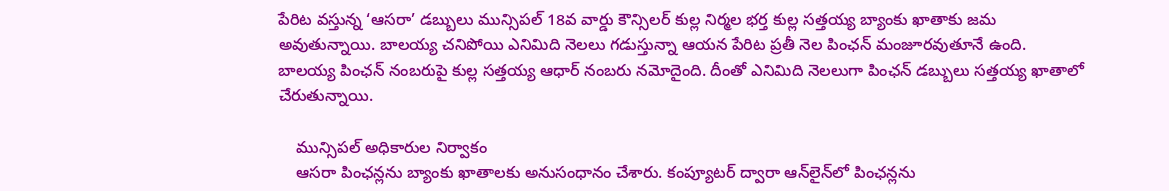పేరిట వస్తున్న ‘ఆసరా’ డబ్బులు మున్సిపల్‌ 18వ వార్డు కౌన్సిలర్‌ కుల్ల నిర్మల భర్త కుల్ల సత్తయ్య బ్యాంకు ఖాతాకు జమ అవుతున్నాయి. బాలయ్య చనిపోయి ఎనిమిది నెలలు గడుస్తున్నా ఆయన పేరిట ప్రతీ నెల పింఛన్‌ మంజూరవుతూనే ఉంది. బాలయ్య పింఛన్‌ నంబరుపై కుల్ల సత్తయ్య ఆధార్‌ నంబరు నమోదైంది. దీంతో ఎనిమిది నెలలుగా పింఛన్‌ డబ్బులు సత్తయ్య ఖాతాలో చేరుతున్నాయి.

    మున్సిపల్‌ అధికారుల నిర్వాకం
    ఆసరా పింఛన్లను బ్యాంకు ఖాతాలకు అనుసంధానం చేశారు. కంప్యూటర్‌ ద్వారా ఆన్‌లైన్‌లో పింఛన్లను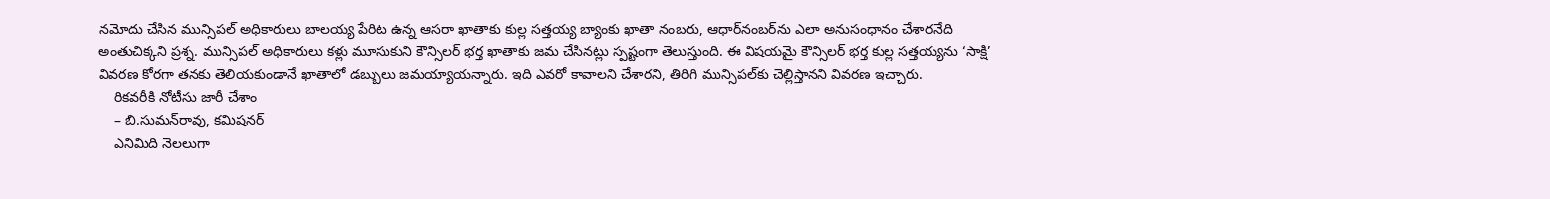నమోదు చేసిన మున్సిపల్‌ అధికారులు బాలయ్య పేరిట ఉన్న ఆసరా ఖాతాకు కుల్ల సత్తయ్య బ్యాంకు ఖాతా నంబరు, ఆధార్‌నంబర్‌ను ఎలా అనుసంధానం చేశారనేది అంతుచిక్కని ప్రశ్న. మున్సిపల్‌ అధికారులు కళ్లు మూసుకుని కౌన్సిలర్‌ భర్త ఖాతాకు జమ చేసినట్లు స్పష్టంగా తెలుస్తుంది. ఈ విషయమై కౌన్సిలర్‌ భర్త కుల్ల సత్తయ్యను ‘సాక్షి’ వివరణ కోరగా తనకు తెలియకుండానే ఖాతాలో డబ్బులు జమయ్యాయన్నారు. ఇది ఎవరో కావాలని చేశారని, తిరిగి మున్సిపల్‌కు చెల్లిస్తానని వివరణ ఇచ్చారు.
    రికవరీకి నోటీసు జారీ చేశాం
    – బి.సుమన్‌రావు, కమిషనర్‌
    ఎనిమిది నెలలుగా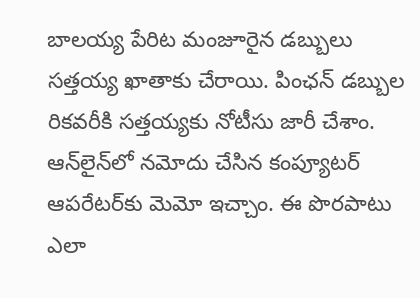బాలయ్య పేరిట మంజూరైన డబ్బులు సత్తయ్య ఖాతాకు చేరాయి. పింఛన్‌ డబ్బుల రికవరీకి సత్తయ్యకు నోటీసు జారీ చేశాం. ఆన్‌లైన్‌లో నమోదు చేసిన కంప్యూటర్‌ ఆపరేటర్‌కు మెమో ఇచ్చాం. ఈ పొరపాటు ఎలా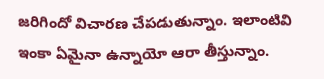జరిగిందో విచారణ చేపడుతున్నాం. ఇలాంటివి ఇంకా ఏమైనా ఉన్నాయో ఆరా తీస్తున్నాం.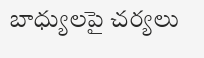బాధ్యులపై చర్యలు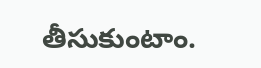తీసుకుంటాం.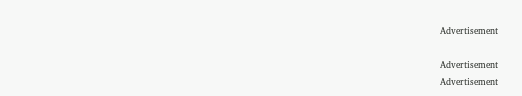Advertisement

Advertisement
Advertisement